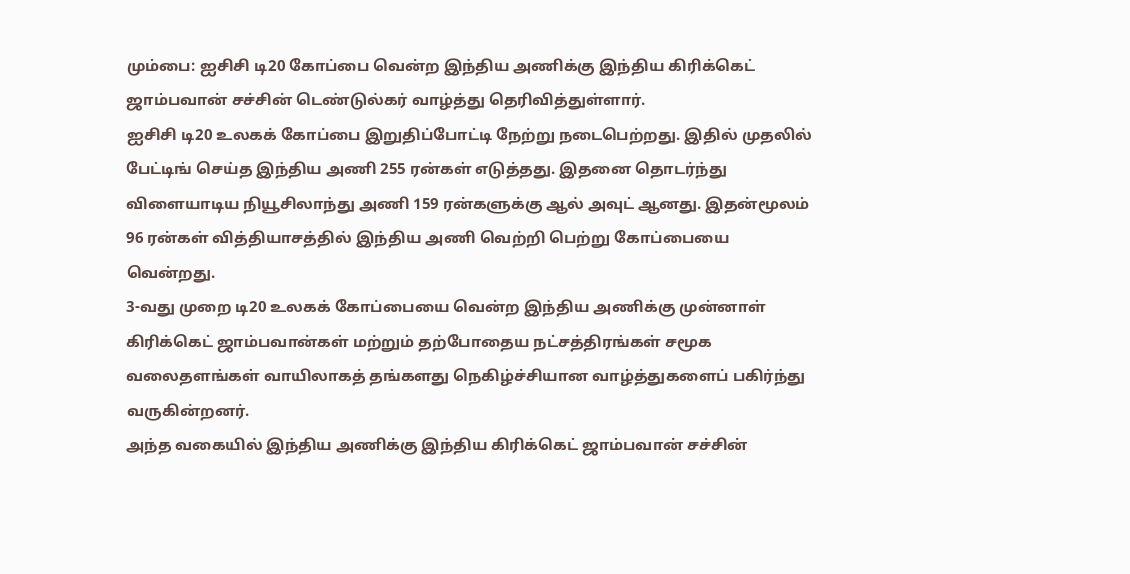மும்பை: ஐசிசி டி20 கோப்பை வென்ற இந்திய அணிக்கு இந்திய கிரிக்கெட் ஜாம்பவான் சச்சின் டெண்டுல்கர் வாழ்த்து தெரிவித்துள்ளார்.
ஐசிசி டி20 உலகக் கோப்பை இறுதிப்போட்டி நேற்று நடைபெற்றது. இதில் முதலில் பேட்டிங் செய்த இந்திய அணி 255 ரன்கள் எடுத்தது. இதனை தொடர்ந்து விளையாடிய நியூசிலாந்து அணி 159 ரன்களுக்கு ஆல் அவுட் ஆனது. இதன்மூலம் 96 ரன்கள் வித்தியாசத்தில் இந்திய அணி வெற்றி பெற்று கோப்பையை வென்றது.
3-வது முறை டி20 உலகக் கோப்பையை வென்ற இந்திய அணிக்கு முன்னாள் கிரிக்கெட் ஜாம்பவான்கள் மற்றும் தற்போதைய நட்சத்திரங்கள் சமூக வலைதளங்கள் வாயிலாகத் தங்களது நெகிழ்ச்சியான வாழ்த்துகளைப் பகிர்ந்து வருகின்றனர்.
அந்த வகையில் இந்திய அணிக்கு இந்திய கிரிக்கெட் ஜாம்பவான் சச்சின்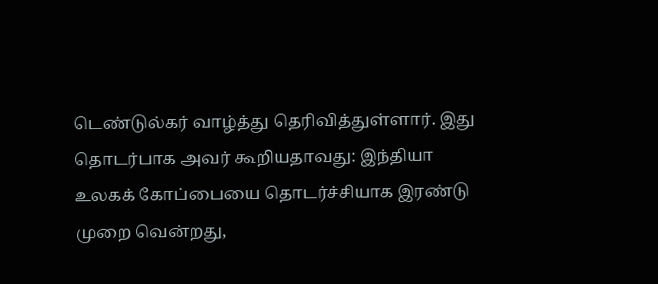டெண்டுல்கர் வாழ்த்து தெரிவித்துள்ளார். இது தொடர்பாக அவர் கூறியதாவது: இந்தியா உலகக் கோப்பையை தொடர்ச்சியாக இரண்டு முறை வென்றது,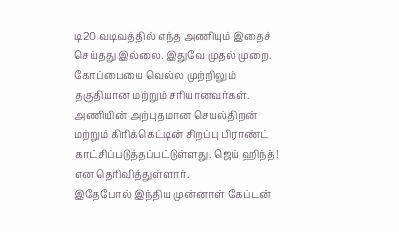டி20 வடிவத்தில் எந்த அணியும் இதைச் செய்தது இல்லை. இதுவே முதல் முறை. கோப்பையை வெல்ல முற்றிலும் தகுதியான மற்றும் சரியானவர்கள்.
அணியின் அற்புதமான செயல்திறன் மற்றும் கிரிக்கெட்டின் சிறப்பு பிராண்ட் காட்சிப்படுத்தப்பட்டுள்ளது. ஜெய் ஹிந்த்! என தெரிவித்துள்ளார்.
இதேபோல் இந்திய முன்னாள் கேப்டன்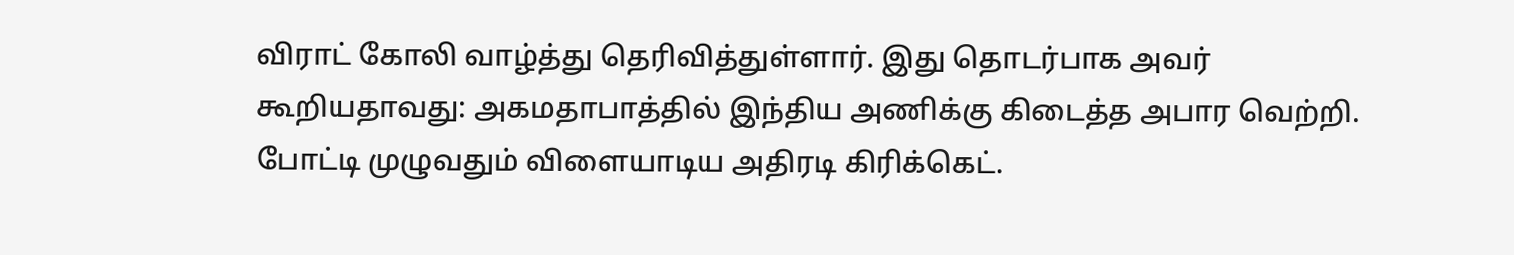விராட் கோலி வாழ்த்து தெரிவித்துள்ளார். இது தொடர்பாக அவர் கூறியதாவது: அகமதாபாத்தில் இந்திய அணிக்கு கிடைத்த அபார வெற்றி. போட்டி முழுவதும் விளையாடிய அதிரடி கிரிக்கெட்.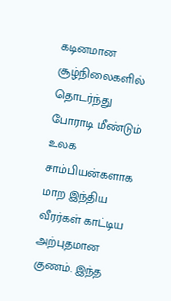கடினமான சூழ்நிலைகளில் தொடர்ந்து போராடி மீண்டும் உலக சாம்பியன்களாக மாற இந்திய வீரர்கள் காட்டிய அற்புதமான குணம். இந்த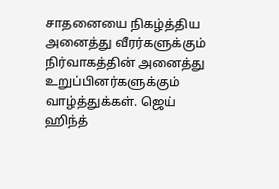சாதனையை நிகழ்த்திய அனைத்து வீரர்களுக்கும் நிர்வாகத்தின் அனைத்து உறுப்பினர்களுக்கும் வாழ்த்துக்கள். ஜெய் ஹிந்த்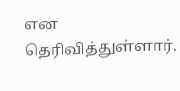என தெரிவித்துள்ளார்.